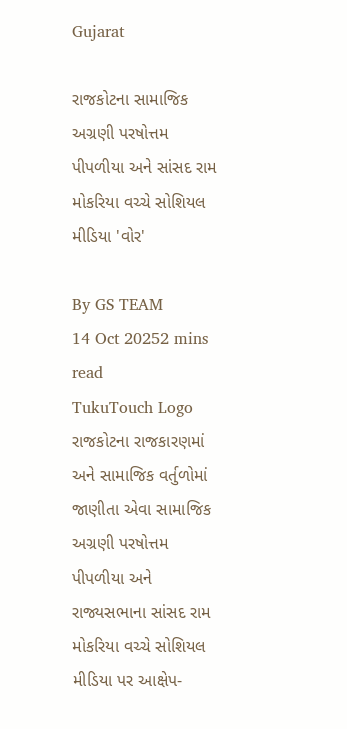Gujarat

રાજકોટના સામાજિક અગ્રણી પરષોત્તમ પીપળીયા અને સાંસદ રામ મોકરિયા વચ્ચે સોશિયલ મીડિયા 'વોર'

By GS TEAM
14 Oct 20252 mins read
TukuTouch Logo
રાજકોટના રાજકારણમાં અને સામાજિક વર્તુળોમાં જાણીતા એવા સામાજિક અગ્રણી પરષોત્તમ પીપળીયા અને રાજ્યસભાના સાંસદ રામ મોકરિયા વચ્ચે સોશિયલ મીડિયા પર આક્ષેપ-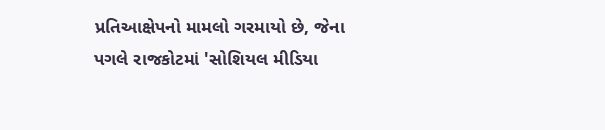પ્રતિઆક્ષેપનો મામલો ગરમાયો છે, જેના પગલે રાજકોટમાં 'સોશિયલ મીડિયા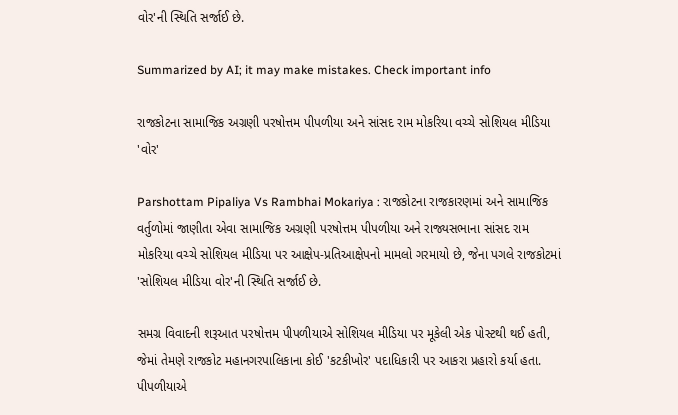વોર'ની સ્થિતિ સર્જાઈ છે.

Summarized by AI; it may make mistakes. Check important info

રાજકોટના સામાજિક અગ્રણી પરષોત્તમ પીપળીયા અને સાંસદ રામ મોકરિયા વચ્ચે સોશિયલ મીડિયા 'વોર'

Parshottam Pipaliya Vs Rambhai Mokariya : રાજકોટના રાજકારણમાં અને સામાજિક વર્તુળોમાં જાણીતા એવા સામાજિક અગ્રણી પરષોત્તમ પીપળીયા અને રાજ્યસભાના સાંસદ રામ મોકરિયા વચ્ચે સોશિયલ મીડિયા પર આક્ષેપ-પ્રતિઆક્ષેપનો મામલો ગરમાયો છે, જેના પગલે રાજકોટમાં 'સોશિયલ મીડિયા વોર'ની સ્થિતિ સર્જાઈ છે.

સમગ્ર વિવાદની શરૂઆત પરષોત્તમ પીપળીયાએ સોશિયલ મીડિયા પર મૂકેલી એક પોસ્ટથી થઈ હતી, જેમાં તેમણે રાજકોટ મહાનગરપાલિકાના કોઈ 'કટકીખોર' પદાધિકારી પર આકરા પ્રહારો કર્યા હતા. પીપળીયાએ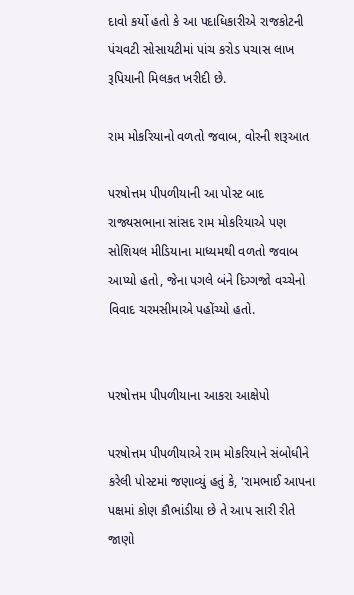દાવો કર્યો હતો કે આ પદાધિકારીએ રાજકોટની પંચવટી સોસાયટીમાં પાંચ કરોડ પચાસ લાખ રૂપિયાની મિલકત ખરીદી છે.

રામ મોકરિયાનો વળતો જવાબ, વોરની શરૂઆત

પરષોત્તમ પીપળીયાની આ પોસ્ટ બાદ રાજ્યસભાના સાંસદ રામ મોકરિયાએ પણ સોશિયલ મીડિયાના માધ્યમથી વળતો જવાબ આપ્યો હતો, જેના પગલે બંને દિગ્ગજો વચ્ચેનો વિવાદ ચરમસીમાએ પહોંચ્યો હતો.


પરષોત્તમ પીપળીયાના આકરા આક્ષેપો

પરષોત્તમ પીપળીયાએ રામ મોકરિયાને સંબોધીને કરેલી પોસ્ટમાં જણાવ્યું હતું કે, 'રામભાઈ આપના પક્ષમાં કોણ કૌભાંડીયા છે તે આપ સારી રીતે જાણો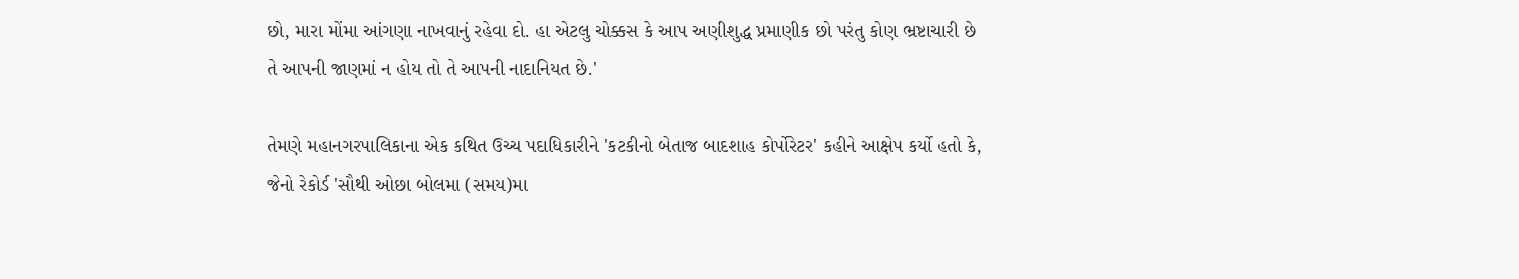છો, મારા મોંમા આંગણા નાખવાનું રહેવા દો. હા એટલુ ચોક્કસ કે આપ અણીશુદ્ધ પ્રમાણીક છો પરંતુ કોણ ભ્રષ્ટાચારી છે તે આપની જાણમાં ન હોય તો તે આપની નાદાનિયત છે.'

તેમણે મહાનગરપાલિકાના એક કથિત ઉચ્ચ પદાધિકારીને 'કટકીનો બેતાજ બાદશાહ કોર્પોરેટર' કહીને આક્ષેપ કર્યો હતો કે, જેનો રેકોર્ડ 'સૌથી ઓછા બોલમા (સમય)મા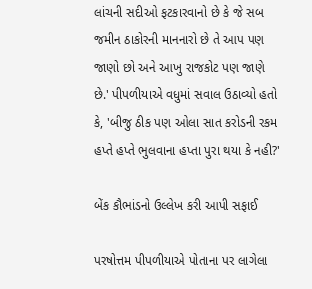લાંચની સદીઓ ફટકારવાનો છે કે જે સબ જમીન ઠાકોરની માનનારો છે તે આપ પણ જાણો છો અને આખુ રાજકોટ પણ જાણે છે.' પીપળીયાએ વધુમાં સવાલ ઉઠાવ્યો હતો કે, 'બીજુ ઠીક પણ ઓલા સાત કરોડની રકમ હપ્તે હપ્તે ભુલવાના હપ્તા પુરા થયા કે નહી?'

બેંક કૌભાંડનો ઉલ્લેખ કરી આપી સફાઈ

પરષોત્તમ પીપળીયાએ પોતાના પર લાગેલા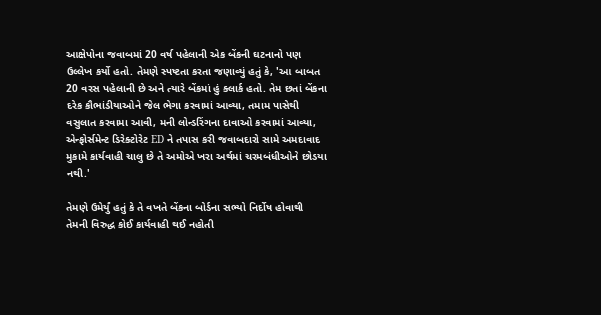આક્ષેપોના જવાબમાં 20 વર્ષ પહેલાની એક બેંકની ઘટનાનો પણ ઉલ્લેખ કર્યો હતો. તેમણે સ્પષ્ટતા કરતા જણાવ્યું હતું કે, 'આ બાબત 20 વરસ પહેલાની છે અને ત્યારે બેંકમાં હું ક્લાર્ક હતો. તેમ છતાં બેંકના દરેક કૌભાંડીયાઓને જેલ ભેગા કરવામાં આવ્યા, તમામ પાસેથી વસુલાત કરવામા આવી, મની લોન્ડરિંગના દાવાઓ કરવામાં આવ્યા, એન્ફોર્સમેન્ટ ડિરેક્ટોરેટ ED ને તપાસ કરી જવાબદારો સામે અમદાવાદ મુકામે કાર્યવાહી ચાલુ છે તે અમોએ ખરા અર્થમાં ચરમબંધીઓને છોડયા નથી.'

તેમણે ઉમેર્યું હતું કે તે વખતે બેંકના બોર્ડના સભ્યો નિર્દોષ હોવાથી તેમની વિરુદ્ધ કોઈ કાર્યવાહી થઈ નહોતી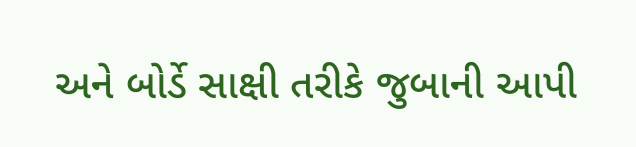અને બોર્ડે સાક્ષી તરીકે જુબાની આપી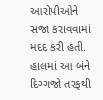આરોપીઓને સજા કરાવવામાં મદદ કરી હતી. હાલમાં આ બંને દિગ્ગજો તરફથી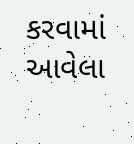કરવામાં આવેલા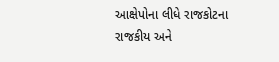આક્ષેપોના લીધે રાજકોટના રાજકીય અને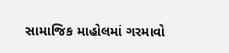સામાજિક માહોલમાં ગરમાવો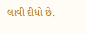લાવી દીધો છે.